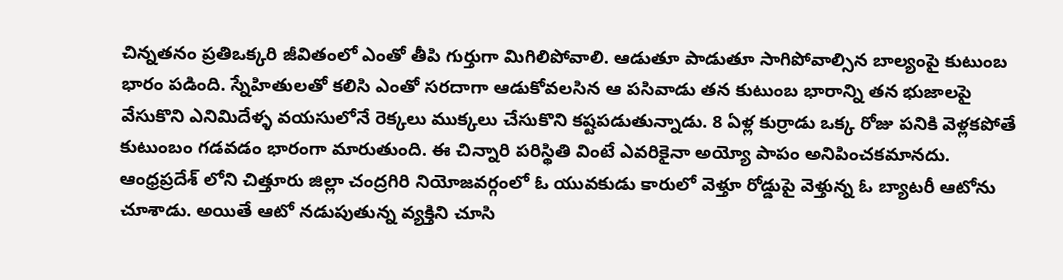చిన్నతనం ప్రతిఒక్కరి జీవితంలో ఎంతో తీపి గుర్తుగా మిగిలిపోవాలి. ఆడుతూ పాడుతూ సాగిపోవాల్సిన బాల్యంపై కుటుంబ భారం పడింది. స్నేహితులతో కలిసి ఎంతో సరదాగా ఆడుకోవలసిన ఆ పసివాడు తన కుటుంబ భారాన్ని తన భుజాలపై వేసుకొని ఎనిమిదేళ్ళ వయసులోనే రెక్కలు ముక్కలు చేసుకొని కష్టపడుతున్నాడు. 8 ఏళ్ల కుర్రాడు ఒక్క రోజు పనికి వెళ్లకపోతే కుటుంబం గడవడం భారంగా మారుతుంది. ఈ చిన్నారి పరిస్థితి వింటే ఎవరికైనా అయ్యో పాపం అనిపించకమానదు.
ఆంధ్రప్రదేశ్ లోని చిత్తూరు జిల్లా చంద్రగిరి నియోజవర్గంలో ఓ యువకుడు కారులో వెళ్తూ రోడ్డుపై వెళ్తున్న ఓ బ్యాటరీ ఆటోను చూశాడు. అయితే ఆటో నడుపుతున్న వ్యక్తిని చూసి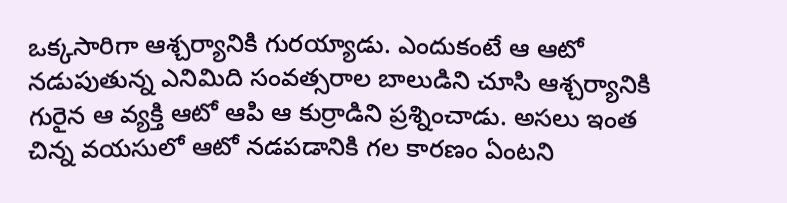ఒక్కసారిగా ఆశ్చర్యానికి గురయ్యాడు. ఎందుకంటే ఆ ఆటో నడుపుతున్న ఎనిమిది సంవత్సరాల బాలుడిని చూసి ఆశ్చర్యానికి గురైన ఆ వ్యక్తి ఆటో ఆపి ఆ కుర్రాడిని ప్రశ్నించాడు. అసలు ఇంత చిన్న వయసులో ఆటో నడపడానికి గల కారణం ఏంటని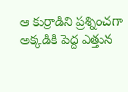ఆ కుర్రాడిని ప్రశ్నించగా అక్కడికి పెద్ద ఎత్తున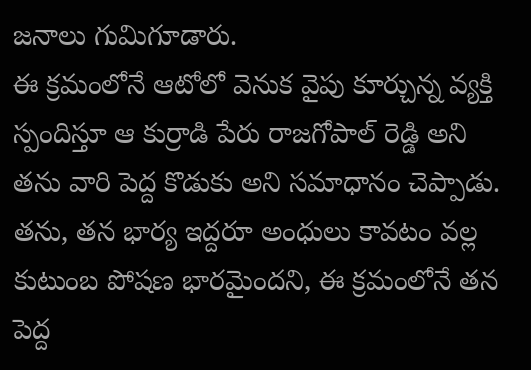జనాలు గుమిగూడారు.
ఈ క్రమంలోనే ఆటోలో వెనుక వైపు కూర్చున్న వ్యక్తి స్పందిస్తూ ఆ కుర్రాడి పేరు రాజగోపాల్ రెడ్డి అని తను వారి పెద్ద కొడుకు అని సమాధానం చెప్పాడు. తను, తన భార్య ఇద్దరూ అంధులు కావటం వల్ల కుటుంబ పోషణ భారమైందని, ఈ క్రమంలోనే తన పెద్ద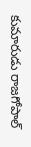కుమారుడు రాజగోపాల్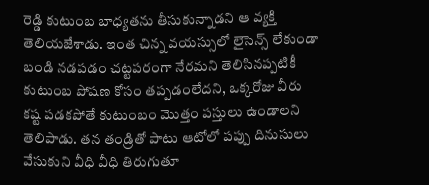రెడ్డి కుటుంబ బాధ్యతను తీసుకున్నాడని ఆ వ్యక్తి తెలియజేశాడు. ఇంత చిన్న వయస్సులో లైసెన్స్ లేకుండా బండి నడపడం చట్టపరంగా నేరమని తెలిసినప్పటికీ కుటుంబ పోషణ కోసం తప్పడంలేదని, ఒక్కరోజు వీరు కష్ట పడకపోతే కుటుంబం మొత్తం పస్తులు ఉండాలని తెలిపాడు. తన తండ్రితో పాటు ఆటోలో పప్పు దినుసులు వేసుకుని వీధి వీధి తిరుగుతూ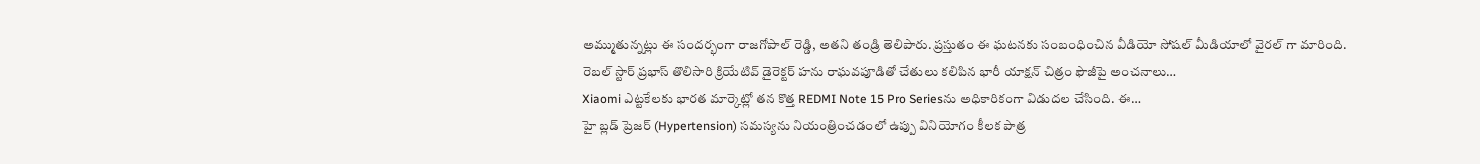అమ్ముతున్నట్లు ఈ సందర్భంగా రాజగోపాల్ రెడ్డి, అతని తండ్రి తెలిపారు. ప్రస్తుతం ఈ ఘటనకు సంబంధించిన వీడియో సోషల్ మీడియాలో వైరల్ గా మారింది.
రెబల్ స్టార్ ప్రభాస్ తొలిసారి క్రియేటివ్ డైరెక్టర్ హను రాఘవపూడితో చేతులు కలిపిన భారీ యాక్షన్ చిత్రం ఫౌజీపై అంచనాలు…
Xiaomi ఎట్టకేలకు భారత మార్కెట్లో తన కొత్త REDMI Note 15 Pro Seriesను అధికారికంగా విడుదల చేసింది. ఈ…
హై బ్లడ్ ప్రెజర్ (Hypertension) సమస్యను నియంత్రించడంలో ఉప్పు వినియోగం కీలక పాత్ర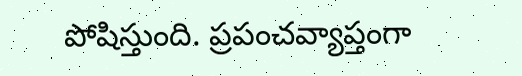పోషిస్తుంది. ప్రపంచవ్యాప్తంగా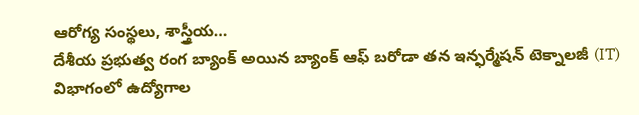ఆరోగ్య సంస్థలు, శాస్త్రీయ…
దేశీయ ప్రభుత్వ రంగ బ్యాంక్ అయిన బ్యాంక్ ఆఫ్ బరోడా తన ఇన్ఫర్మేషన్ టెక్నాలజీ (IT) విభాగంలో ఉద్యోగాల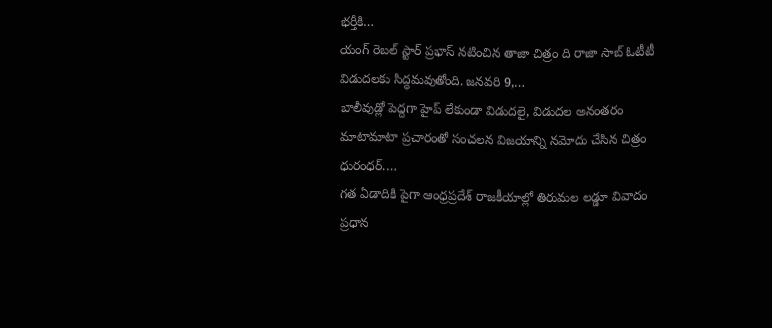భర్తీకి…
యంగ్ రెబల్ స్టార్ ప్రభాస్ నటించిన తాజా చిత్రం ది రాజా సాబ్ ఓటీటీ విడుదలకు సిద్ధమవుతోంది. జనవరి 9,…
బాలీవుడ్లో పెద్దగా హైప్ లేకుండా విడుదలై, విడుదల అనంతరం మాటామాటా ప్రచారంతో సంచలన విజయాన్ని నమోదు చేసిన చిత్రం ధురంధర్.…
గత ఏడాదికి పైగా ఆంధ్రప్రదేశ్ రాజకీయాల్లో తిరుమల లడ్డూ వివాదం ప్రధాన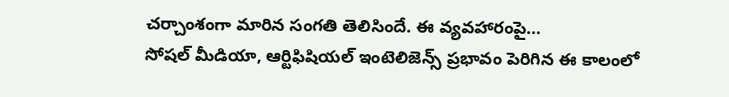చర్చాంశంగా మారిన సంగతి తెలిసిందే. ఈ వ్యవహారంపై…
సోషల్ మీడియా, ఆర్టిఫిషియల్ ఇంటెలిజెన్స్ ప్రభావం పెరిగిన ఈ కాలంలో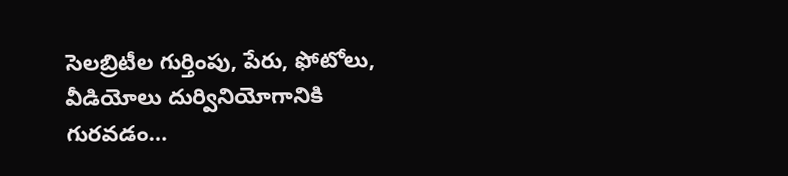సెలబ్రిటీల గుర్తింపు, పేరు, ఫోటోలు, వీడియోలు దుర్వినియోగానికి గురవడం…